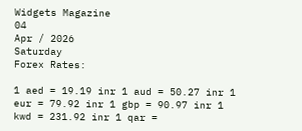Widgets Magazine
04
Apr / 2026
Saturday
Forex Rates:

1 aed = 19.19 inr 1 aud = 50.27 inr 1 eur = 79.92 inr 1 gbp = 90.97 inr 1 kwd = 231.92 inr 1 qar =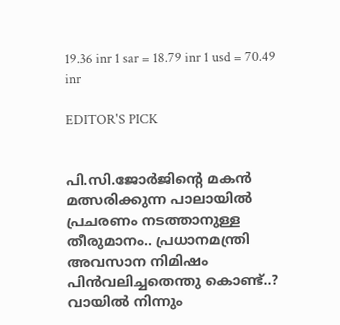19.36 inr 1 sar = 18.79 inr 1 usd = 70.49 inr

EDITOR'S PICK


പി.സി.ജോർജിന്റെ മകൻ മത്സരിക്കുന്ന പാലായിൽ പ്രചരണം നടത്താനുള്ള തീരുമാനം.. പ്രധാനമന്ത്രി അവസാന നിമിഷം പിൻവലിച്ചതെന്തു കൊണ്ട്..? വായിൽ നിന്നും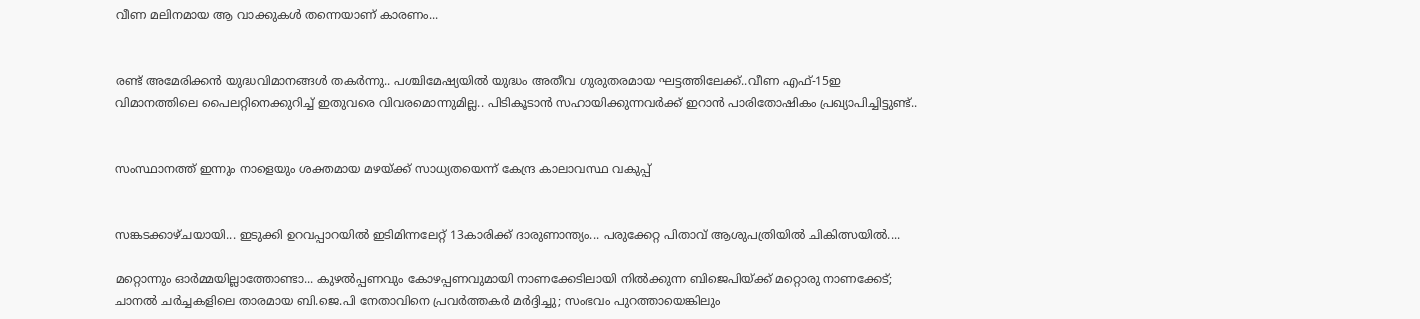വീണ മലിനമായ ആ വാക്കുകൾ തന്നെയാണ് കാരണം...


രണ്ട് അമേരിക്കന്‍ യുദ്ധവിമാനങ്ങള്‍ തകര്‍ന്നു.. പശ്ചിമേഷ്യയില്‍ യുദ്ധം അതീവ ഗുരുതരമായ ഘട്ടത്തിലേക്ക്..വീണ എഫ്-15ഇ വിമാനത്തിലെ പൈലറ്റിനെക്കുറിച്ച് ഇതുവരെ വിവരമൊന്നുമില്ല.. പിടികൂടാന്‍ സഹായിക്കുന്നവര്‍ക്ക് ഇറാന്‍ പാരിതോഷികം പ്രഖ്യാപിച്ചിട്ടുണ്ട്..


സംസ്ഥാനത്ത് ഇന്നും നാളെയും ശക്തമായ മഴയ്ക്ക് സാധ്യതയെന്ന് കേന്ദ്ര കാലാവസ്ഥ വകുപ്പ്


സങ്കടക്കാഴ്ചയായി... ഇടുക്കി ഉറവപ്പാറയിൽ ഇടിമിന്നലേറ്റ് 13കാരിക്ക് ദാരുണാന്ത്യം... പരുക്കേറ്റ പിതാവ് ആശുപത്രിയിൽ ചികിത്സയിൽ....

മറ്റൊന്നും ഓര്‍മ്മയില്ലാത്തോണ്ടാ... കുഴല്‍പ്പണവും കോഴപ്പണവുമായി നാണക്കേടിലായി നില്‍ക്കുന്ന ബിജെപിയ്ക്ക് മറ്റൊരു നാണക്കേട്; ചാനല്‍ ചര്‍ച്ചകളിലെ താരമായ ബി.ജെ.പി നേതാവിനെ പ്രവര്‍ത്തകര്‍ മര്‍ദ്ദിച്ചു; സംഭവം പുറത്തായെങ്കിലും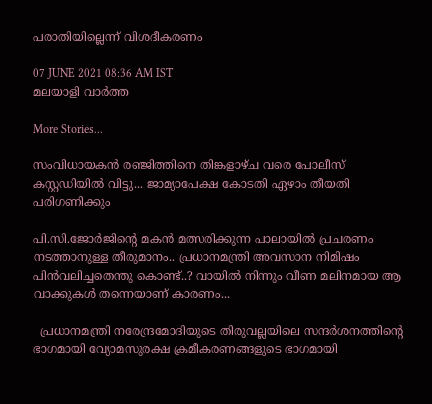പരാതിയില്ലെന്ന് വിശദീകരണം

07 JUNE 2021 08:36 AM IST
മലയാളി വാര്‍ത്ത

More Stories...

സംവിധായകൻ രഞ്ജിത്തിനെ തിങ്കളാഴ്ച വരെ പോലീസ് കസ്റ്റഡിയിൽ വിട്ടു... ജാമ്യാപേക്ഷ കോടതി ഏഴാം തീയതി പരിഗണിക്കും

പി.സി.ജോർജിന്റെ മകൻ മത്സരിക്കുന്ന പാലായിൽ പ്രചരണം നടത്താനുള്ള തീരുമാനം.. പ്രധാനമന്ത്രി അവസാന നിമിഷം പിൻവലിച്ചതെന്തു കൊണ്ട്..? വായിൽ നിന്നും വീണ മലിനമായ ആ വാക്കുകൾ തന്നെയാണ് കാരണം...

  പ്രധാനമന്ത്രി നരേന്ദ്രമോദിയുടെ തിരുവല്ലയിലെ സന്ദർശനത്തിന്റെ ഭാഗമായി വ്യോമസുരക്ഷ ക്രമീകരണങ്ങളുടെ ഭാഗമായി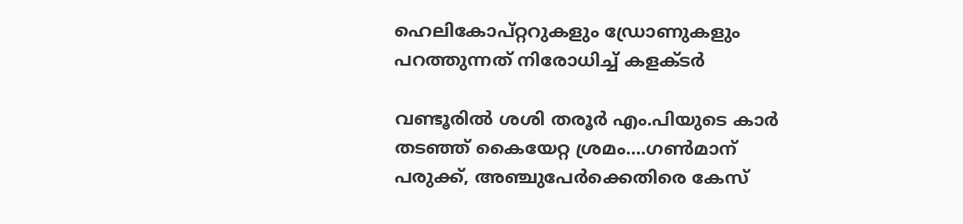ഹെലികോപ്റ്ററുകളും ഡ്രോണുകളും പറത്തുന്നത് നിരോധിച്ച് കളക്ടർ

വണ്ടൂരിൽ ശശി തരൂർ എം.പിയുടെ കാർ തടഞ്ഞ് കൈയേറ്റ ശ്രമം....ഗൺമാന് പരുക്ക്, അഞ്ചുപേർക്കെതിരെ കേസ്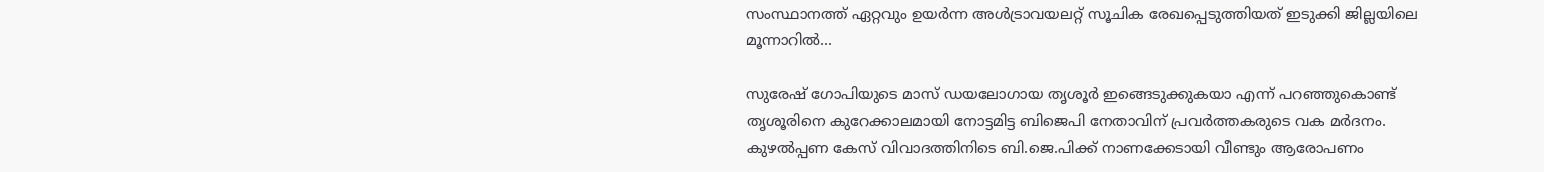സംസ്ഥാനത്ത് ഏറ്റവും ഉയർന്ന അൾട്രാവയലറ്റ് സൂചിക രേഖപ്പെടുത്തിയത് ഇടുക്കി ജില്ലയിലെ മൂന്നാറിൽ...

സുരേഷ് ഗോപിയുടെ മാസ് ഡയലോഗായ തൃശൂര്‍ ഇങ്ങെടുക്കുകയാ എന്ന് പറഞ്ഞുകൊണ്ട് തൃശൂരിനെ കുറേക്കാലമായി നോട്ടമിട്ട ബിജെപി നേതാവിന് പ്രവര്‍ത്തകരുടെ വക മര്‍ദനം. കുഴല്‍പ്പണ കേസ് വിവാദത്തിനിടെ ബി.ജെ.പിക്ക് നാണക്കേടായി വീണ്ടും ആരോപണം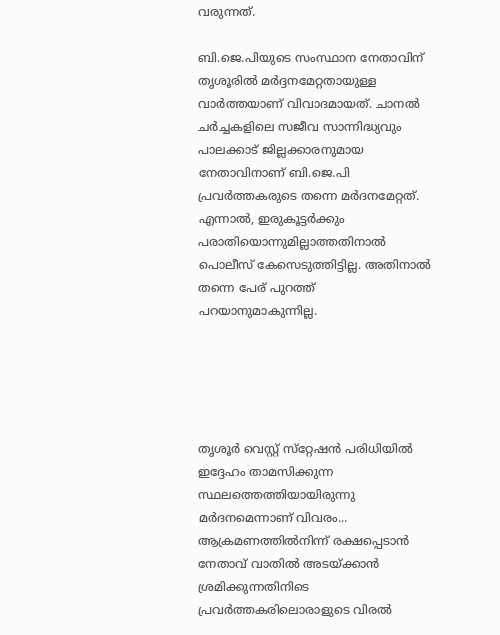വരുന്നത്.

ബി.ജെ.പിയുടെ സംസ്ഥാന നേതാവിന് തൃശൂരില്‍ മര്‍ദ്ദനമേറ്റതായുള്ള വാര്‍ത്തയാണ് വിവാദമായത്. ചാനല്‍ ചര്‍ച്ചകളിലെ സജീവ സാന്നിദ്ധ്യവും പാലക്കാട് ജില്ലക്കാരനുമായ നേതാവിനാണ് ബി.ജെ.പി പ്രവര്‍ത്തകരുടെ തന്നെ മര്‍ദനമേറ്റത്. എന്നാല്‍, ഇരുകൂട്ടര്‍ക്കും പരാതിയൊന്നുമില്ലാത്തതിനാല്‍ പൊലീസ് കേസെടുത്തിട്ടില്ല. അതിനാല്‍ തന്നെ പേര് പുറത്ത് പറയാനുമാകുന്നില്ല.





തൃശൂര്‍ വെസ്റ്റ് സ്‌റ്റേഷന്‍ പരിധിയില്‍ ഇദ്ദേഹം താമസിക്കുന്ന സ്ഥലത്തെത്തിയായിരുന്നു മര്‍ദനമെന്നാണ് വിവരം... ആക്രമണത്തില്‍നിന്ന് രക്ഷപ്പെടാന്‍ നേതാവ് വാതില്‍ അടയ്ക്കാന്‍ ശ്രമിക്കുന്നതിനിടെ പ്രവര്‍ത്തകരിലൊരാളുടെ വിരല്‍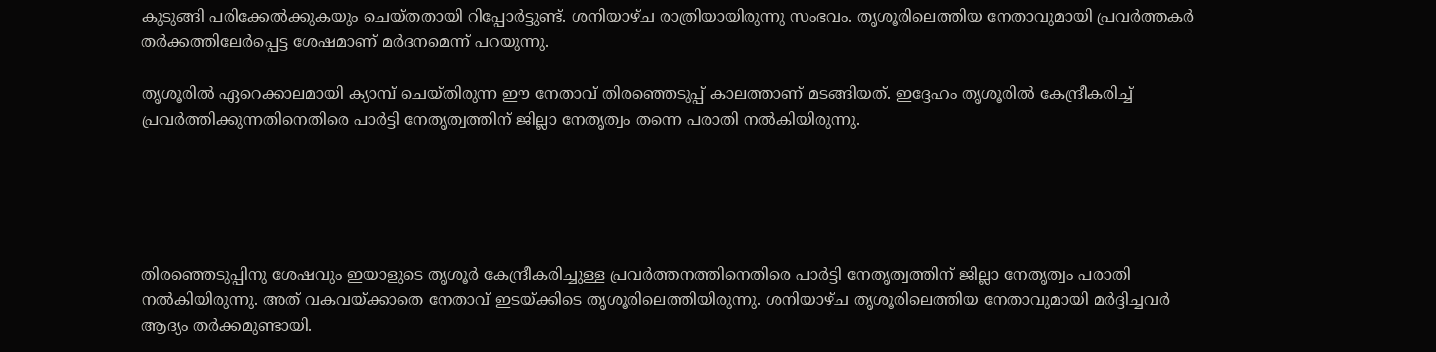കുടുങ്ങി പരിക്കേല്‍ക്കുകയും ചെയ്തതായി റിപ്പോര്‍ട്ടുണ്ട്. ശനിയാഴ്ച രാത്രിയായിരുന്നു സംഭവം. തൃശൂരിലെത്തിയ നേതാവുമായി പ്രവര്‍ത്തകര്‍ തര്‍ക്കത്തിലേര്‍പ്പെട്ട ശേഷമാണ് മര്‍ദനമെന്ന് പറയുന്നു.

തൃശൂരില്‍ ഏറെക്കാലമായി ക്യാമ്പ് ചെയ്തിരുന്ന ഈ നേതാവ് തിരഞ്ഞെടുപ്പ് കാലത്താണ് മടങ്ങിയത്. ഇദ്ദേഹം തൃശൂരില്‍ കേന്ദ്രീകരിച്ച് പ്രവര്‍ത്തിക്കുന്നതിനെതിരെ പാര്‍ട്ടി നേതൃത്വത്തിന് ജില്ലാ നേതൃത്വം തന്നെ പരാതി നല്‍കിയിരുന്നു.





തിരഞ്ഞെടുപ്പിനു ശേഷവും ഇയാളുടെ തൃശൂര്‍ കേന്ദ്രീകരിച്ചുള്ള പ്രവര്‍ത്തനത്തിനെതിരെ പാര്‍ട്ടി നേതൃത്വത്തിന് ജില്ലാ നേതൃത്വം പരാതി നല്‍കിയിരുന്നു. അത് വകവയ്ക്കാതെ നേതാവ് ഇടയ്ക്കിടെ തൃശൂരിലെത്തിയിരുന്നു. ശനിയാഴ്ച തൃശൂരിലെത്തിയ നേതാവുമായി മര്‍ദ്ദിച്ചവര്‍ ആദ്യം തര്‍ക്കമുണ്ടായി.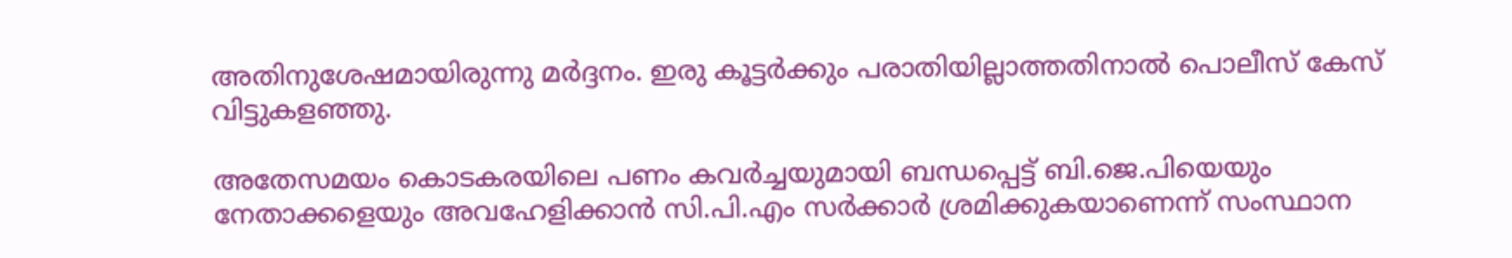അതിനുശേഷമായിരുന്നു മര്‍ദ്ദനം. ഇരു കൂട്ടര്‍ക്കും പരാതിയില്ലാത്തതിനാല്‍ പൊലീസ് കേസ് വിട്ടുകളഞ്ഞു.

അതേസമയം കൊടകരയിലെ പണം കവര്‍ച്ചയുമായി ബന്ധപ്പെട്ട് ബി.ജെ.പിയെയും നേതാക്കളെയും അവഹേളിക്കാന്‍ സി.പി.എം സര്‍ക്കാര്‍ ശ്രമിക്കുകയാണെന്ന് സംസ്ഥാന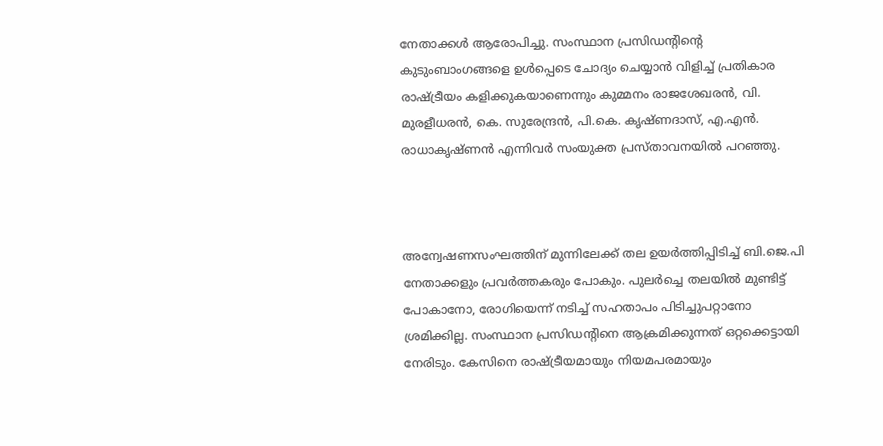നേതാക്കള്‍ ആരോപിച്ചു. സംസ്ഥാന പ്രസിഡന്റിന്റെ കുടുംബാംഗങ്ങളെ ഉള്‍പ്പെടെ ചോദ്യം ചെയ്യാന്‍ വിളിച്ച് പ്രതികാര രാഷ്ട്രീയം കളിക്കുകയാണെന്നും കുമ്മനം രാജശേഖരന്‍, വി. മുരളീധരന്‍, കെ. സുരേന്ദ്രന്‍, പി.കെ. കൃഷ്ണദാസ്, എ.എന്‍. രാധാകൃഷ്ണന്‍ എന്നിവര്‍ സംയുക്ത പ്രസ്താവനയില്‍ പറഞ്ഞു.



അന്വേഷണസംഘത്തിന് മുന്നിലേക്ക് തല ഉയര്‍ത്തിപ്പിടിച്ച് ബി.ജെ.പി നേതാക്കളും പ്രവര്‍ത്തകരും പോകും. പുലര്‍ച്ചെ തലയില്‍ മുണ്ടിട്ട് പോകാനോ, രോഗിയെന്ന് നടിച്ച് സഹതാപം പിടിച്ചുപറ്റാനോ ശ്രമിക്കില്ല. സംസ്ഥാന പ്രസിഡന്റിനെ ആക്രമിക്കുന്നത് ഒറ്റക്കെട്ടായി നേരിടും. കേസിനെ രാഷ്ട്രീയമായും നിയമപരമായും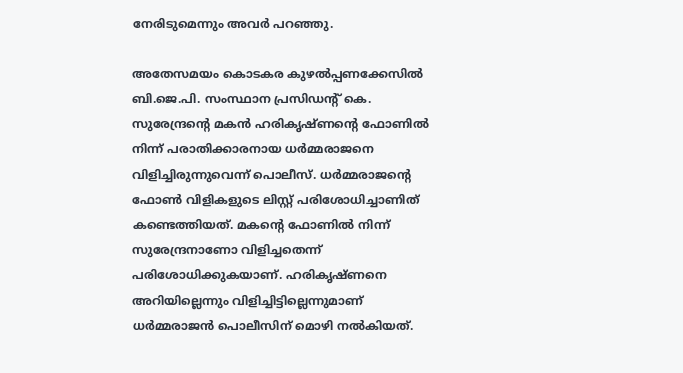നേരിടുമെന്നും അവര്‍ പറഞ്ഞു.

അതേസമയം കൊടകര കുഴല്‍പ്പണക്കേസില്‍ ബി.ജെ.പി. സംസ്ഥാന പ്രസിഡന്റ് കെ. സുരേന്ദ്രന്റെ മകന്‍ ഹരികൃഷ്ണന്റെ ഫോണില്‍ നിന്ന് പരാതിക്കാരനായ ധര്‍മ്മരാജനെ വിളിച്ചിരുന്നുവെന്ന് പൊലീസ്. ധര്‍മ്മരാജന്റെ ഫോണ്‍ വിളികളുടെ ലിസ്റ്റ് പരിശോധിച്ചാണിത് കണ്ടെത്തിയത്. മകന്റെ ഫോണില്‍ നിന്ന് സുരേന്ദ്രനാണോ വിളിച്ചതെന്ന് പരിശോധിക്കുകയാണ്. ഹരികൃഷ്ണനെ അറിയില്ലെന്നും വിളിച്ചിട്ടില്ലെന്നുമാണ് ധര്‍മ്മരാജന്‍ പൊലീസിന് മൊഴി നല്‍കിയത്.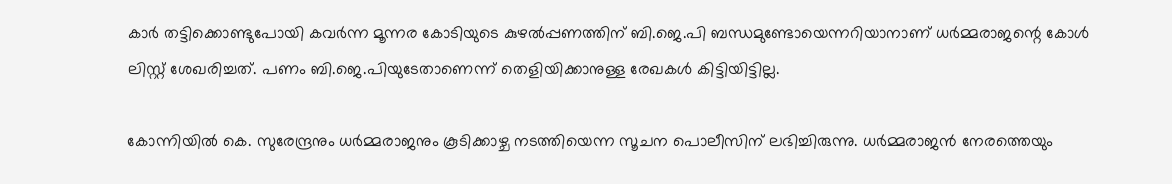കാര്‍ തട്ടിക്കൊണ്ടുപോയി കവര്‍ന്ന മൂന്നര കോടിയുടെ കുഴല്‍പ്പണത്തിന് ബി.ജെ.പി ബന്ധമുണ്ടോയെന്നറിയാനാണ് ധര്‍മ്മരാജന്റെ കോള്‍ ലിസ്റ്റ് ശേഖരിച്ചത്. പണം ബി.ജെ.പിയുടേതാണെന്ന് തെളിയിക്കാനുള്ള രേഖകള്‍ കിട്ടിയിട്ടില്ല.

കോന്നിയില്‍ കെ. സുരേന്ദ്രനും ധര്‍മ്മരാജനും കൂടിക്കാഴ്ച നടത്തിയെന്ന സൂചന പൊലീസിന് ലഭിച്ചിരുന്നു. ധര്‍മ്മരാജന്‍ നേരത്തെയും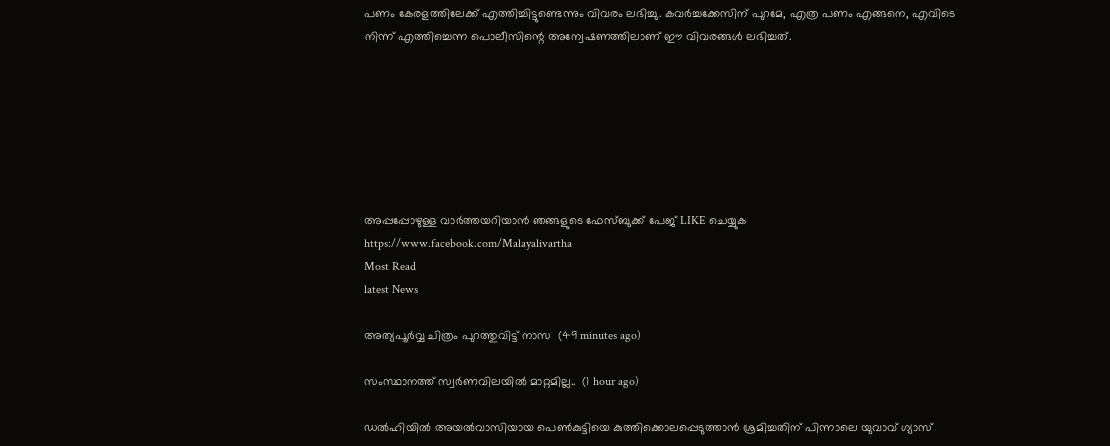പണം കേരളത്തിലേക്ക് എത്തിച്ചിട്ടുണ്ടെന്നും വിവരം ലഭിച്ചു. കവര്‍ച്ചക്കേസിന് പുറമേ, എത്ര പണം എങ്ങനെ, എവിടെ നിന്ന് എത്തിച്ചെന്ന പൊലീസിന്റെ അന്വേഷണത്തിലാണ് ഈ വിവരങ്ങള്‍ ലഭിച്ചത്.







അപ്പപ്പോഴുള്ള വാര്‍ത്തയറിയാന്‍ ഞങ്ങളുടെ ഫേസ്‌ബുക്ക്‌ പേജ് LIKE ചെയ്യുക
https://www.facebook.com/Malayalivartha
Most Read
latest News

അത്യപൂർവ്വ ചിത്രം പുറത്തുവിട്ട് നാസ  (49 minutes ago)

സംസ്ഥാനത്ത് സ്വർണവിലയിൽ മാറ്റമില്ല..  (1 hour ago)

ഡൽഹിയിൽ അയൽവാസിയായ പെൺകുട്ടിയെ കുത്തിക്കൊലപ്പെടുത്താൻ ശ്രമിച്ചതിന് പിന്നാലെ യുവാവ് ഗ്യാസ്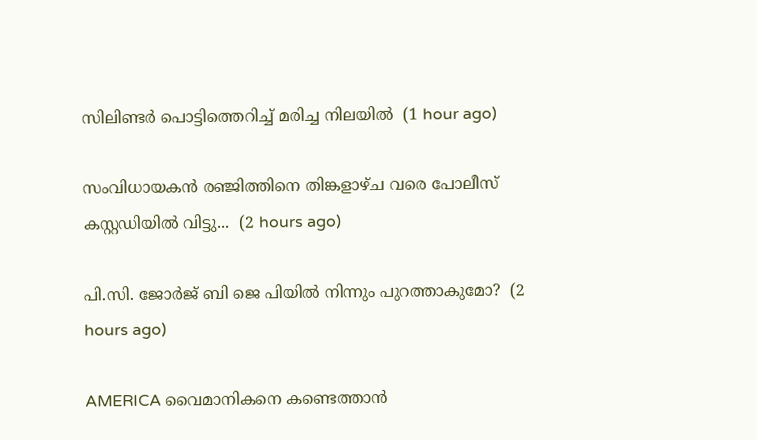സിലിണ്ടർ പൊട്ടിത്തെറിച്ച് മരിച്ച നിലയിൽ  (1 hour ago)

സംവിധായകൻ രഞ്ജിത്തിനെ തിങ്കളാഴ്ച വരെ പോലീസ് കസ്റ്റഡിയിൽ വിട്ടു...  (2 hours ago)

പി.സി. ജോർജ് ബി ജെ പിയിൽ നിന്നും പുറത്താകുമോ?  (2 hours ago)

AMERICA വൈമാനികനെ കണ്ടെത്താന്‍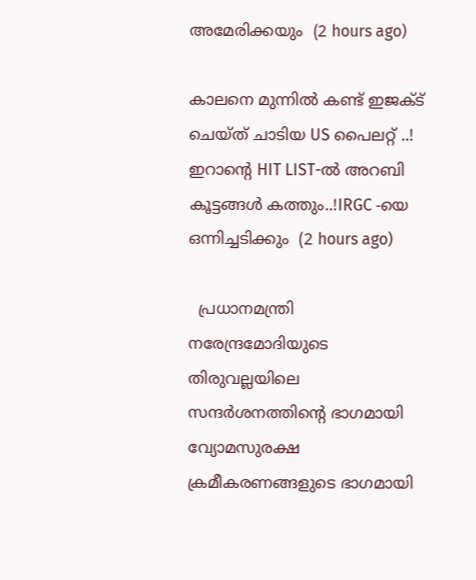അമേരിക്കയും  (2 hours ago)

കാലനെ മുന്നിൽ കണ്ട് ഇജക്‌ട് ചെയ്ത് ചാടിയ US പൈലറ്റ് ..! ഇറാന്റെ HIT LIST-ൽ അറബി കൂട്ടങ്ങൾ കത്തും..!IRGC -യെ ഒന്നിച്ചടിക്കും  (2 hours ago)

  പ്രധാനമന്ത്രി നരേന്ദ്രമോദിയുടെ തിരുവല്ലയിലെ സന്ദർശനത്തിന്റെ ഭാഗമായി വ്യോമസുരക്ഷ ക്രമീകരണങ്ങളുടെ ഭാഗമായി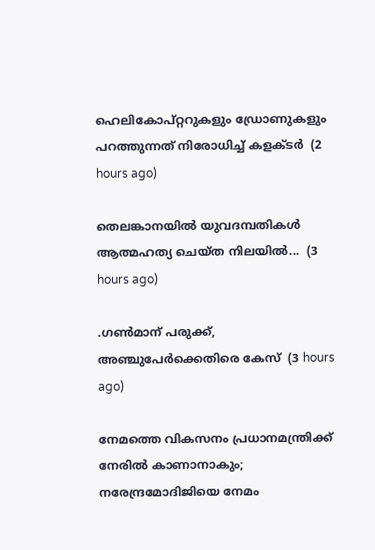ഹെലികോപ്റ്ററുകളും ഡ്രോണുകളും പറത്തുന്നത് നിരോധിച്ച് കളക്ടർ  (2 hours ago)

തെലങ്കാനയിൽ യുവദമ്പതികൾ ആത്മഹത്യ ചെയ്ത നിലയിൽ...  (3 hours ago)

.ഗൺമാന് പരുക്ക്, അഞ്ചുപേർക്കെതിരെ കേസ്  (3 hours ago)

നേമത്തെ വികസനം പ്രധാനമന്ത്രിക്ക് നേരിൽ കാണാനാകും; നരേന്ദ്രമോദിജിയെ നേമം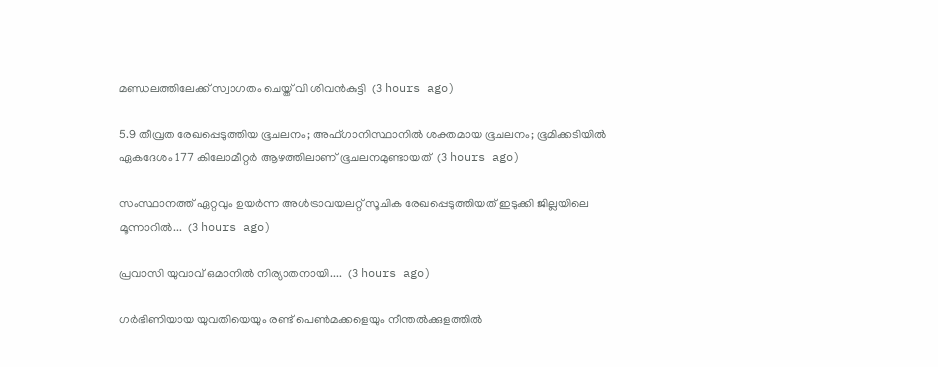മണ്ഡലത്തിലേക്ക് സ്വാഗതം ചെയ്ത് വി ശിവൻകുട്ടി  (3 hours ago)

5.9 തീവ്രത രേഖപ്പെടുത്തിയ ഭൂചലനം; അഫ്ഗാനിസ്ഥാനിൽ ശക്തമായ ഭൂചലനം; ഭൂമിക്കടിയിൽ ഏകദേശം 177 കിലോമീറ്റർ ആഴത്തിലാണ് ഭൂചലനമുണ്ടായത്  (3 hours ago)

സംസ്ഥാനത്ത് ഏറ്റവും ഉയർന്ന അൾട്രാവയലറ്റ് സൂചിക രേഖപ്പെടുത്തിയത് ഇടുക്കി ജില്ലയിലെ മൂന്നാറിൽ...  (3 hours ago)

പ്രവാസി യുവാവ് ഒമാനിൽ നിര്യാതനായി....  (3 hours ago)

ഗർഭിണിയായ യുവതിയെയും രണ്ട് പെൺമക്കളെയും നീന്തൽക്കുളത്തിൽ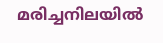മരിച്ചനിലയിൽ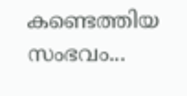കണ്ടെത്തിയ സംഭവം...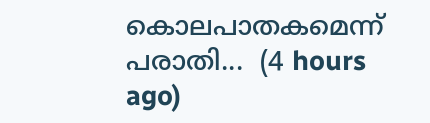കൊലപാതകമെന്ന് പരാതി...  (4 hours ago)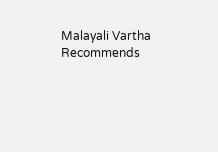Malayali Vartha Recommends